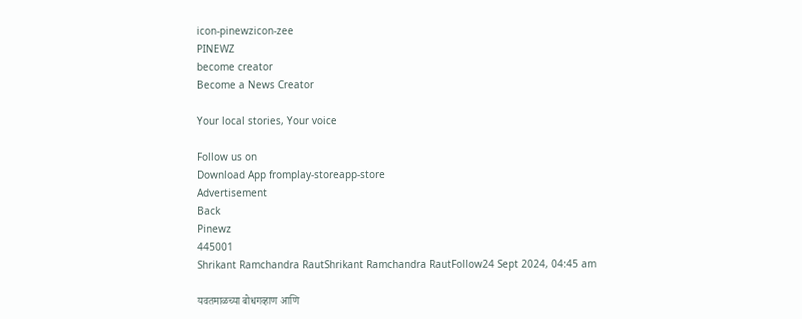icon-pinewzicon-zee
PINEWZ
become creator
Become a News Creator

Your local stories, Your voice

Follow us on
Download App fromplay-storeapp-store
Advertisement
Back
Pinewz
445001
Shrikant Ramchandra RautShrikant Ramchandra RautFollow24 Sept 2024, 04:45 am

यवतमाळच्या बोधगव्हाण आणि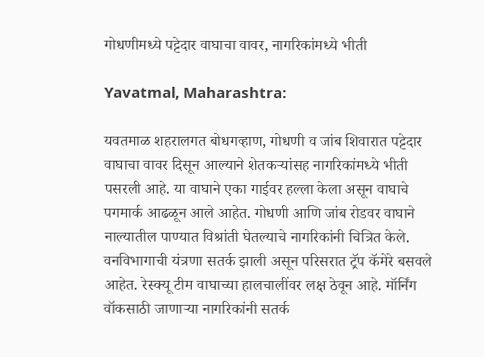गोधणीमध्ये पट्टेदार वाघाचा वावर, नागरिकांमध्ये भीती

Yavatmal, Maharashtra:

यवतमाळ शहरालगत बोधगव्हाण, गोधणी व जांब शिवारात पट्टेदार वाघाचा वावर दिसून आल्याने शेतकऱ्यांसह नागरिकांमध्ये भीती पसरली आहे. या वाघाने एका गाईवर हल्ला केला असून वाघाचे पगमार्क आढळून आले आहेत. गोधणी आणि जांब रोडवर वाघाने नाल्यातील पाण्यात विश्रांती घेतल्याचे नागरिकांनी चित्रित केले. वनविभागाची यंत्रणा सतर्क झाली असून परिसरात ट्रॅप कॅमेरे बसवले आहेत. रेस्क्यू टीम वाघाच्या हालचालींवर लक्ष ठेवून आहे. मॉर्निंग वॉकसाठी जाणाऱ्या नागरिकांनी सतर्क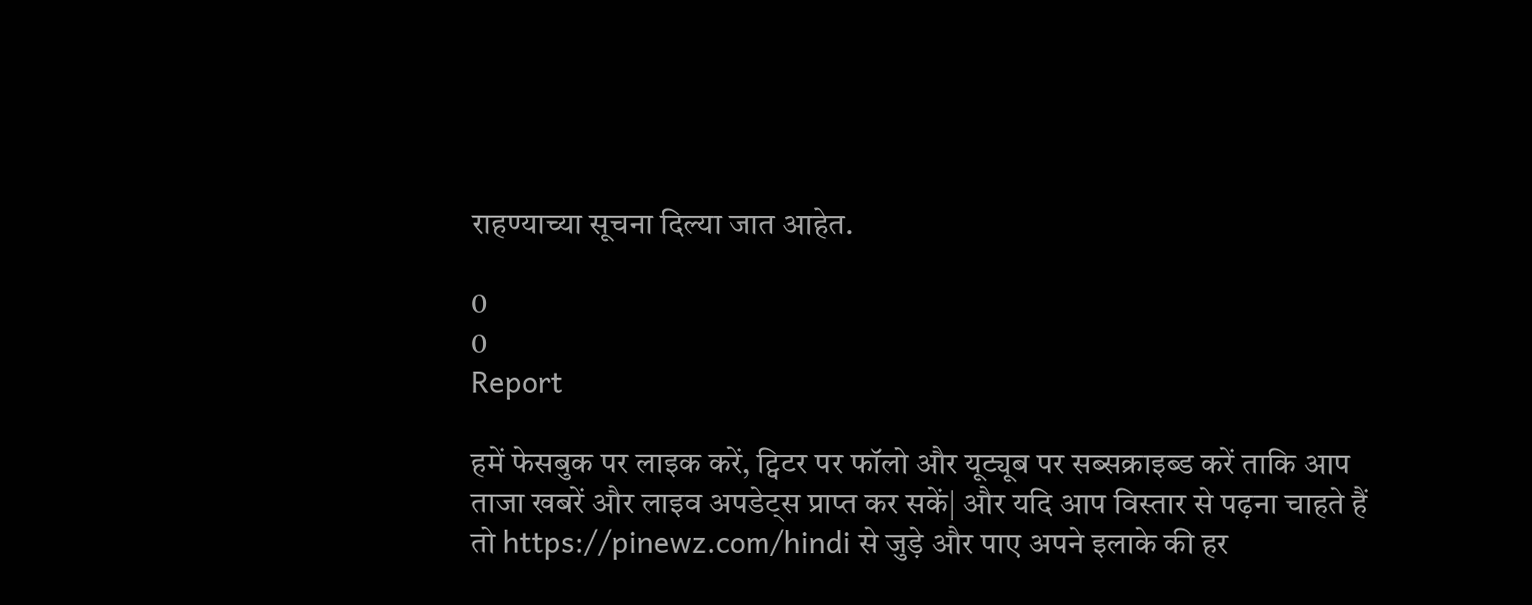राहण्याच्या सूचना दिल्या जात आहेत.

0
0
Report

हमें फेसबुक पर लाइक करें, ट्विटर पर फॉलो और यूट्यूब पर सब्सक्राइब्ड करें ताकि आप ताजा खबरें और लाइव अपडेट्स प्राप्त कर सकें| और यदि आप विस्तार से पढ़ना चाहते हैं तो https://pinewz.com/hindi से जुड़े और पाए अपने इलाके की हर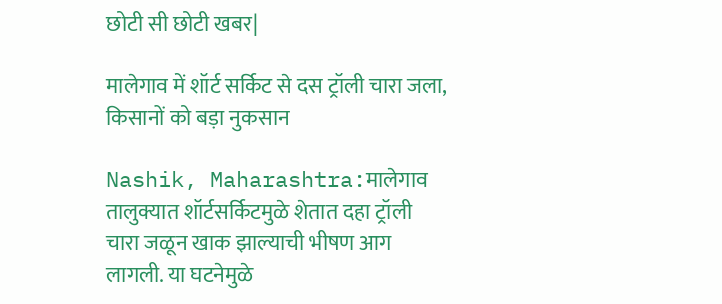छोटी सी छोटी खबर|

मालेगाव में शॉर्ट सर्किट से दस ट्रॉली चारा जला, किसानों को बड़ा नुकसान

Nashik, Maharashtra:मालेगाव तालुक्यात शॉर्टसर्किटमुळे शेतात दहा ट्रॉली चारा जळून खाक झाल्याची भीषण आग लागली. या घटनेमुळे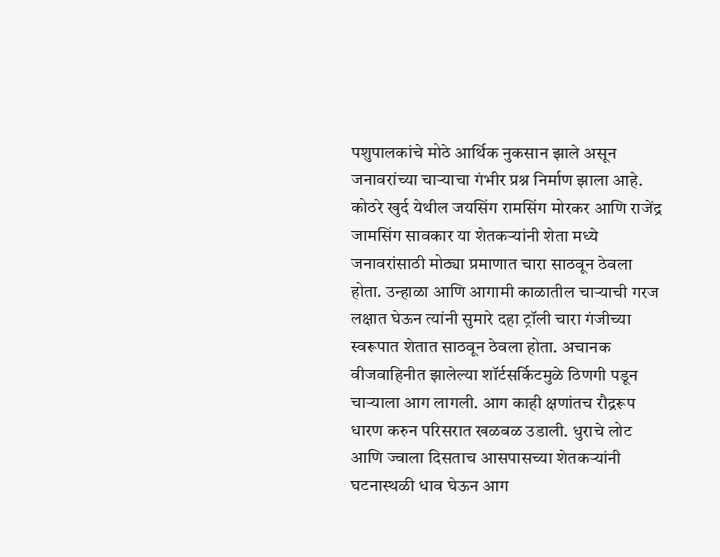पशुपालकांचे मोठे आर्थिक नुकसान झाले असून जनावरांच्या चाऱ्याचा गंभीर प्रश्न निर्माण झाला आहे. कोठरे खुर्द येथील जयसिंग रामसिंग मोरकर आणि राजेंद्र जामसिंग सावकार या शेतकऱ्यांनी शेता मध्ये जनावरांसाठी मोठ्या प्रमाणात चारा साठवून ठेवला होता. उन्हाळा आणि आगामी काळातील चाऱ्याची गरज लक्षात घेऊन त्यांनी सुमारे दहा ट्रॉली चारा गंजीच्या स्वरूपात शेतात साठवून ठेवला होता. अचानक वीजवाहिनीत झालेल्या शॉर्टसर्किटमुळे ठिणगी पडून चाऱ्याला आग लागली. आग काही क्षणांतच रौद्ररूप धारण करुन परिसरात खळबळ उडाली. धुराचे लोट आणि ज्वाला दिसताच आसपासच्या शेतकऱ्यांनी घटनास्थळी धाव घेऊन आग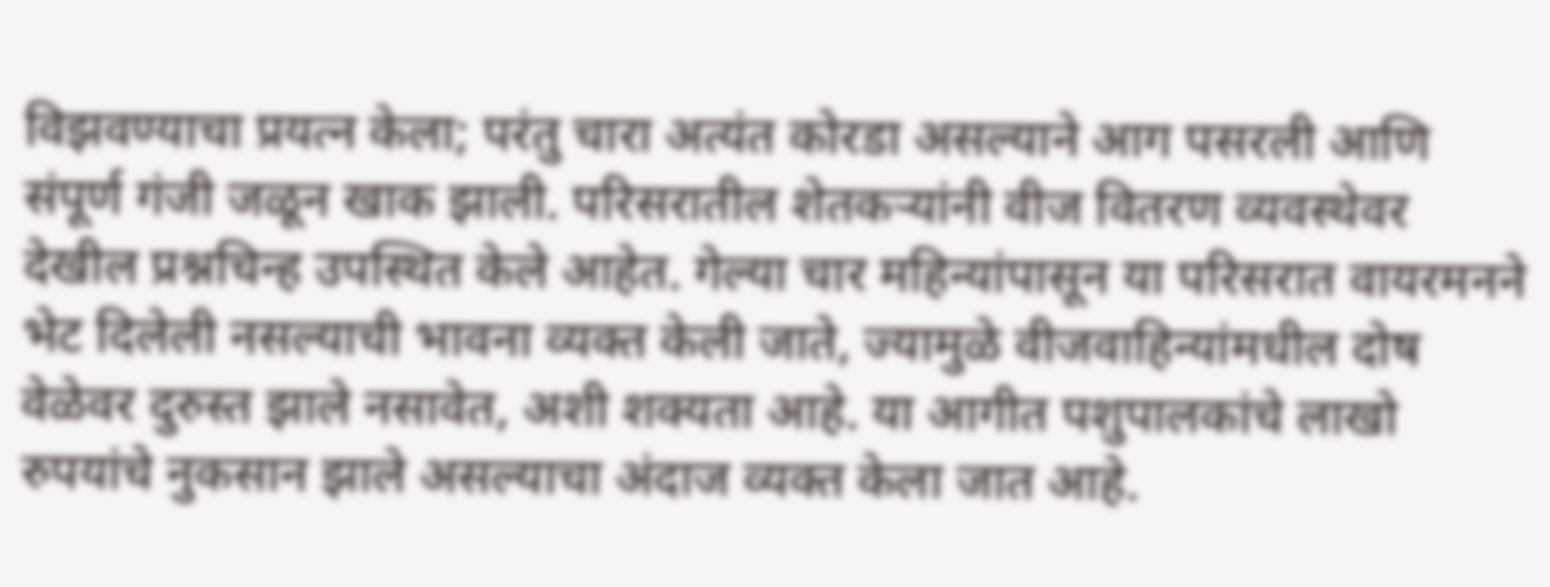विझवण्याचा प्रयत्न केला; परंतु चारा अत्यंत कोरडा असल्याने आग पसरली आणि संपूर्ण गंजी जळून खाक झाली. परिसरातील शेतकऱ्यांनी वीज वितरण व्यवस्थेवर देखील प्रश्नचिन्ह उपस्थित केले आहेत. गेल्या चार महिन्यांपासून या परिसरात वायरमनने भेट दिलेली नसल्याची भावना व्यक्त केली जाते, ज्यामुळे वीजवाहिन्यांमधील दोष वेळेवर दुरुस्त झाले नसावेत, अशी शक्यता आहे. या आगीत पशुपालकांचे लाखो रुपयांचे नुकसान झाले असल्याचा अंदाज व्यक्त केला जात आहे.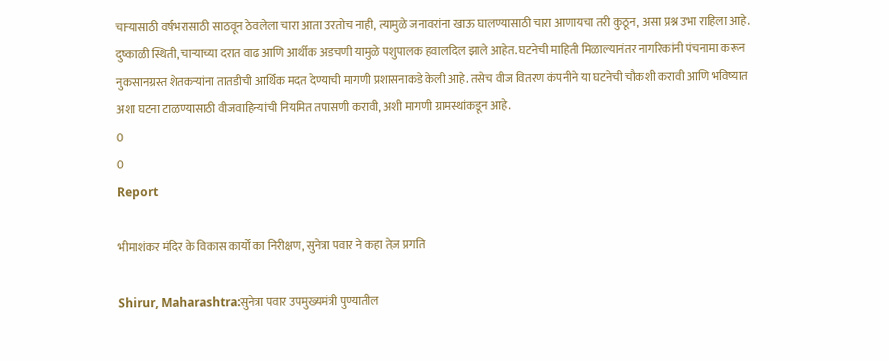चाऱ्यासाठी वर्षभरासाठी साठवून ठेवलेला चारा आता उरतोच नाही, त्यामुळे जनावरांना खाऊ घालण्यासाठी चारा आणायचा तरी कुठून, असा प्रश्न उभा राहिला आहे. दुष्काळी स्थिती, चाऱ्याच्या दरात वाढ आणि आर्थीक अडचणी यामुळे पशुपालक हवालदिल झाले आहेत. घटनेची माहिती मिळाल्यानंतर नागरिकांनी पंचनामा करून नुकसानग्रस्त शेतकऱ्यांना तातडीची आर्थिक मदत देण्याची मागणी प्रशासनाकडे केली आहे. तसेच वीज वितरण कंपनीने या घटनेची चौकशी करावी आणि भविष्यात अशा घटना टाळण्यासाठी वीजवाहिन्यांची नियमित तपासणी करावी, अशी मागणी ग्रामस्थांकडून आहे.
0
0
Report

भीमाशंकर मंदिर के विकास कार्यों का निरीक्षण, सुनेत्रा पवार ने कहा तेज़ प्रगति

Shirur, Maharashtra:सुनेत्रा पवार उपमुख्यमंत्री पुण्यातील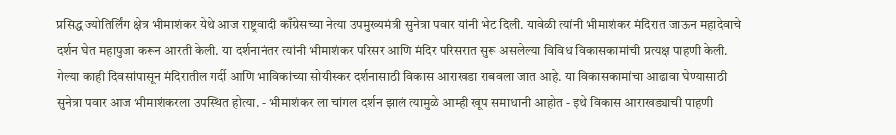प्रसिद्ध ज्योतिर्लिंग क्षेत्र भीमाशंकर येथे आज राष्ट्रवादी काँग्रेसच्या नेत्या उपमुख्यमंत्री सुनेत्रा पवार यांनी भेट दिली. यावेळी त्यांनी भीमाशंकर मंदिरात जाऊन महादेवाचे दर्शन घेत महापुजा करून आरती केली. या दर्शनानंतर त्यांनी भीमाशंकर परिसर आणि मंदिर परिसरात सुरू असलेल्या विविध विकासकामांची प्रत्यक्ष पाहणी केली. गेल्या काही दिवसांपासून मंदिरातील गर्दी आणि भाविकांच्या सोयीस्कर दर्शनासाठी विकास आराखडा राबवला जात आहे. या विकासकामांचा आढावा घेण्यासाठी सुनेत्रा पवार आज भीमाशंकरला उपस्थित होत्या. - भीमाशंकर ला चांगल दर्शन झालं त्यामुळे आम्ही खूप समाधानी आहोत - इथे विकास आराखड्याची पाहणी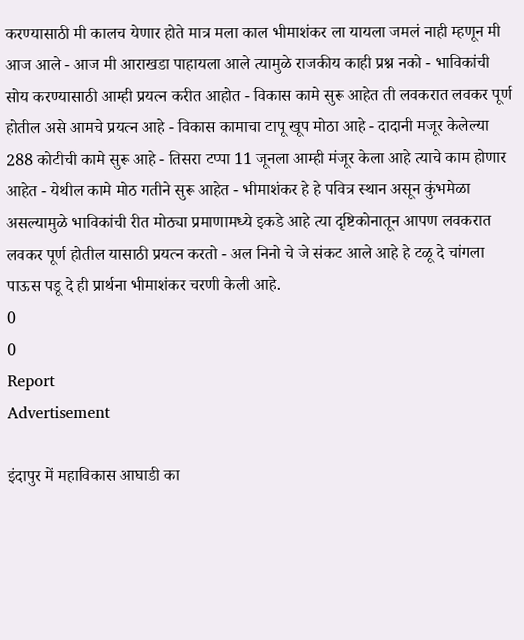करण्यासाठी मी कालच येणार होते मात्र मला काल भीमाशंकर ला यायला जमलं नाही म्हणून मी आज आले - आज मी आराखडा पाहायला आले त्यामुळे राजकीय काही प्रश्न नको - भाविकांची सोय करण्यासाठी आम्ही प्रयत्न करीत आहोत - विकास कामे सुरू आहेत ती लवकरात लवकर पूर्ण होतील असे आमचे प्रयत्न आहे - विकास कामाचा टापू खूप मोठा आहे - दादानी मजूर केलेल्या 288 कोटीची कामे सुरू आहे - तिसरा टप्पा 11 जूनला आम्ही मंजूर केला आहे त्याचे काम होणार आहेत - येथील कामे मोठ गतीने सुरू आहेत - भीमाशंकर हे हे पवित्र स्थान असून कुंभमेळा असल्यामुळे भाविकांची रीत मोठ्या प्रमाणामध्ये इकडे आहे त्या दृष्टिकोनातून आपण लवकरात लवकर पूर्ण होतील यासाठी प्रयत्न करतो - अल निनो चे जे संकट आले आहे हे टळू दे चांगला पाऊस पडू दे ही प्रार्थना भीमाशंकर चरणी केली आहे.
0
0
Report
Advertisement

इंदापुर में महाविकास आघाडी का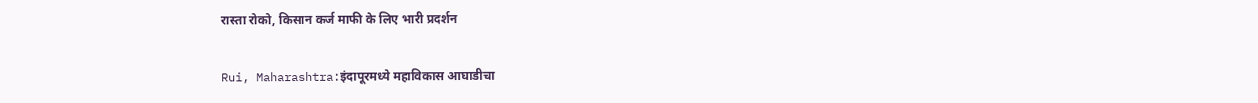रास्ता रोको, किसान कर्ज माफी के लिए भारी प्रदर्शन

Rui, Maharashtra:इंदापूरमध्ये महाविकास आघाडीचा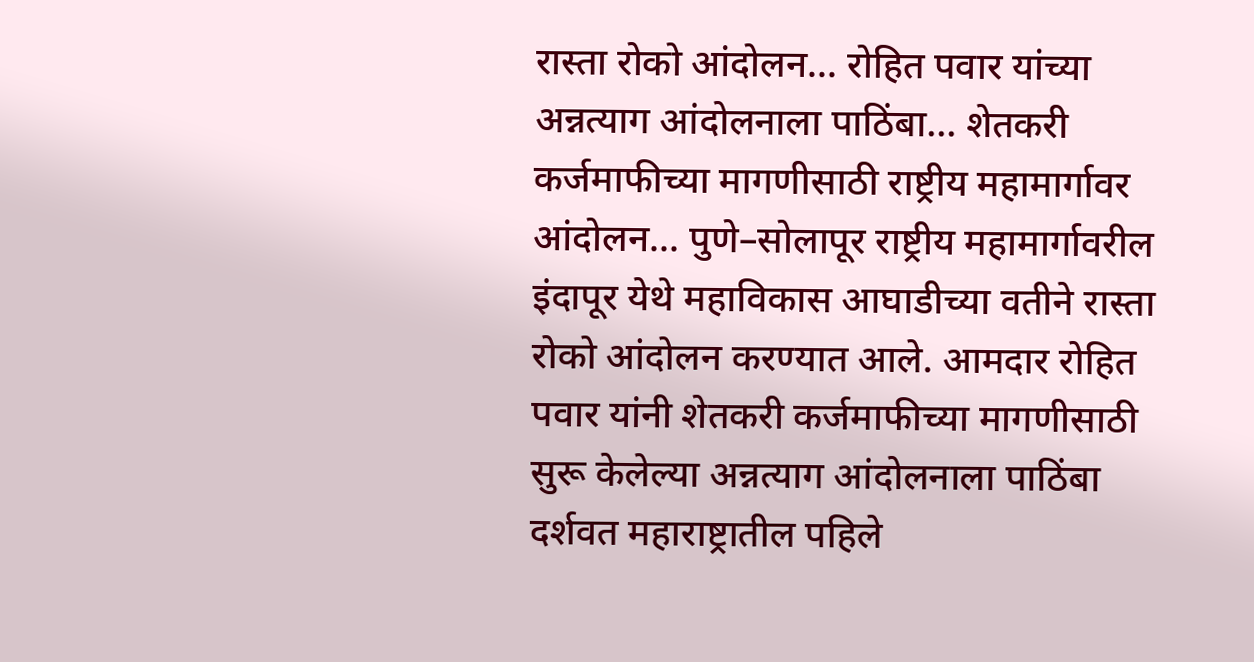रास्ता रोको आंदोलन... रोहित पवार यांच्या अन्नत्याग आंदोलनाला पाठिंबा... शेतकरी कर्जमाफीच्या मागणीसाठी राष्ट्रीय महामार्गावर आंदोलन... पुणे–सोलापूर राष्ट्रीय महामार्गावरील इंदापूर येथे महाविकास आघाडीच्या वतीने रास्ता रोको आंदोलन करण्यात आले. आमदार रोहित पवार यांनी शेतकरी कर्जमाफीच्या मागणीसाठी सुरू केलेल्या अन्नत्याग आंदोलनाला पाठिंबा दर्शवत महाराष्ट्रातील पहिले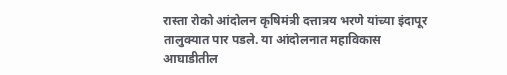रास्ता रोको आंदोलन कृषिमंत्री दत्तात्रय भरणे यांच्या इंदापूर तालुक्यात पार पडले. या आंदोलनात महाविकास आघाडीतील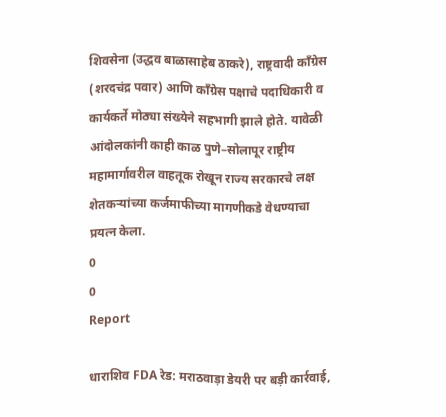शिवसेना (उद्धव बाळासाहेब ठाकरे), राष्ट्रवादी काँग्रेस (शरदचंद्र पवार) आणि काँग्रेस पक्षाचे पदाधिकारी व कार्यकर्ते मोठ्या संख्येने सहभागी झाले होते. यावेळी आंदोलकांनी काही काळ पुणे–सोलापूर राष्ट्रीय महामार्गावरील वाहतूक रोखून राज्य सरकारचे लक्ष शेतकऱ्यांच्या कर्जमाफीच्या मागणीकडे वेधण्याचा प्रयत्न केला.
0
0
Report

धाराशिव FDA रेड: मराठवाड़ा डेयरी पर बड़ी कार्रवाई,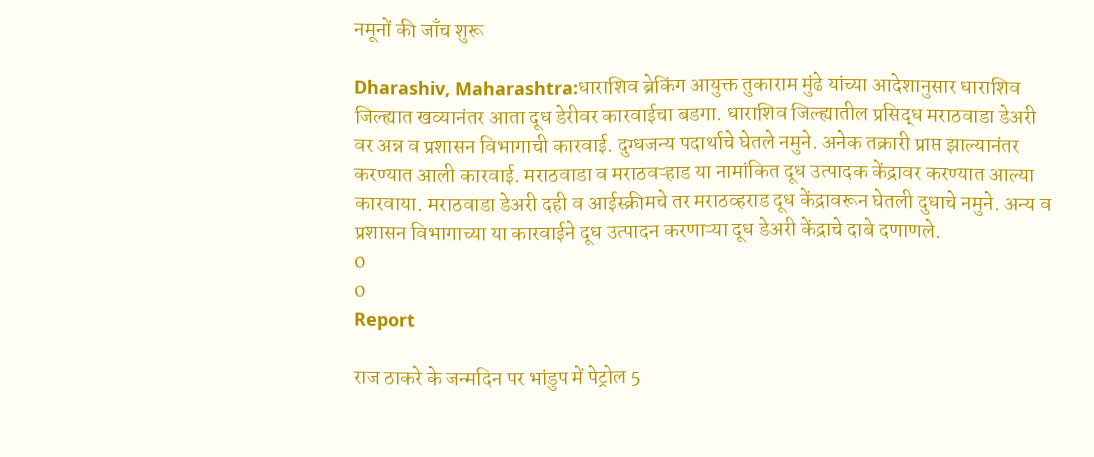नमूनों की जाँच शुरू

Dharashiv, Maharashtra:धाराशिव ब्रेकिंग आयुक्त तुकाराम मुंढे यांच्या आदेशानुसार धाराशिव जिल्ह्यात खव्यानंतर आता दूध डेरीवर कारवाईचा बडगा. धाराशिव जिल्ह्यातील प्रसिद्ध मराठवाडा डेअरी वर अन्न व प्रशासन विभागाची कारवाई. दुग्धजन्य पदार्थाचे घेतले नमुने. अनेक तक्रारी प्राप्त झाल्यानंतर करण्यात आली कारवाई. मराठवाडा व मराठवऱ्हाड या नामांकित दूध उत्पादक केंद्रावर करण्यात आल्या कारवाया. मराठवाडा डेअरी दही व आईस्क्रीमचे तर मराठव्हराड दूध केंद्रावरून घेतली दुधाचे नमुने. अन्य व प्रशासन विभागाच्या या कारवाईने दूध उत्पादन करणाऱ्या दूध डेअरी केंद्राचे दाबे दणाणले.
0
0
Report

राज ठाकरे के जन्मदिन पर भांडुप में पेट्रोल 5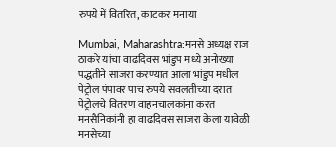रुपये में वितरित, काटकर मनाया

Mumbai, Maharashtra:मनसे अध्यक्ष राज ठाकरे यांचा वाढदिवस भांडुप मध्ये अनोख्या पद्धतीने साजरा करण्यात आला भांडुप मधील पेट्रोल पंपावर पाच रुपये सवलतीच्या दरात पेट्रोलचे वितरण वाहनचालकांना करत मनसैनिकांनी हा वाढदिवस साजरा केला यावेळी मनसेच्या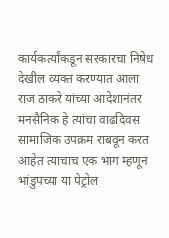कार्यकर्त्यांकडून सरकारचा निषेध देखील व्यक्त करण्यात आला राज ठाकरे यांच्या आदेशानंतर मनसैनिक हे त्यांचा वाढदिवस सामाजिक उपक्रम राबवून करत आहेत त्याचाच एक भाग म्हणून भांडुपच्या या पेट्रोल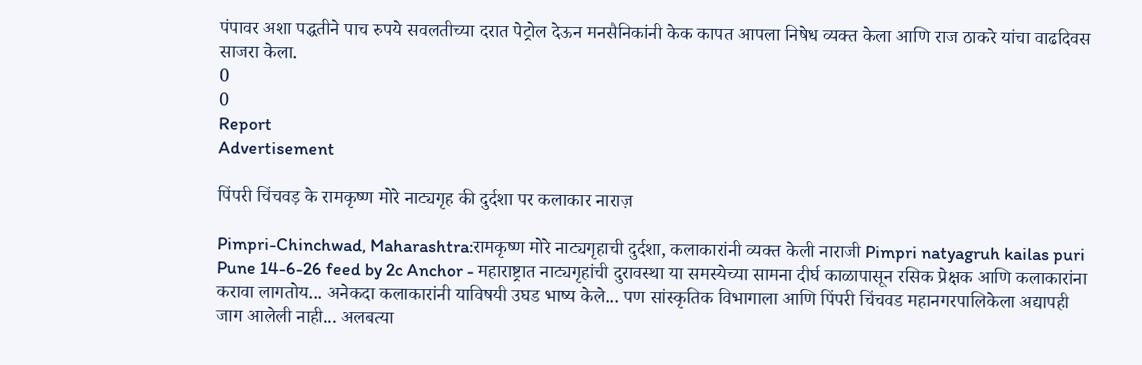पंपावर अशा पद्धतीने पाच रुपये सवलतीच्या दरात पेट्रोल देऊन मनसैनिकांनी केक कापत आपला निषेध व्यक्त केला आणि राज ठाकरे यांचा वाढदिवस साजरा केला.
0
0
Report
Advertisement

पिंपरी चिंचवड़ के रामकृष्ण मोरे नाट्यगृह की दुर्दशा पर कलाकार नाराज़

Pimpri-Chinchwad, Maharashtra:रामकृष्ण मोरे नाट्यगृहाची दुर्दशा, कलाकारांनी व्यक्त केली नाराजी Pimpri natyagruh kailas puri Pune 14-6-26 feed by 2c Anchor - महाराष्ट्रात नाट्यगृहांची दुरावस्था या समस्येच्या सामना दीर्घ काळापासून रसिक प्रेक्षक आणि कलाकारांना करावा लागतोय... अनेकदा कलाकारांनी याविषयी उघड भाष्य केले... पण सांस्कृतिक विभागाला आणि पिंपरी चिंचवड महानगरपालिकेला अद्यापही जाग आलेली नाही... अलबत्या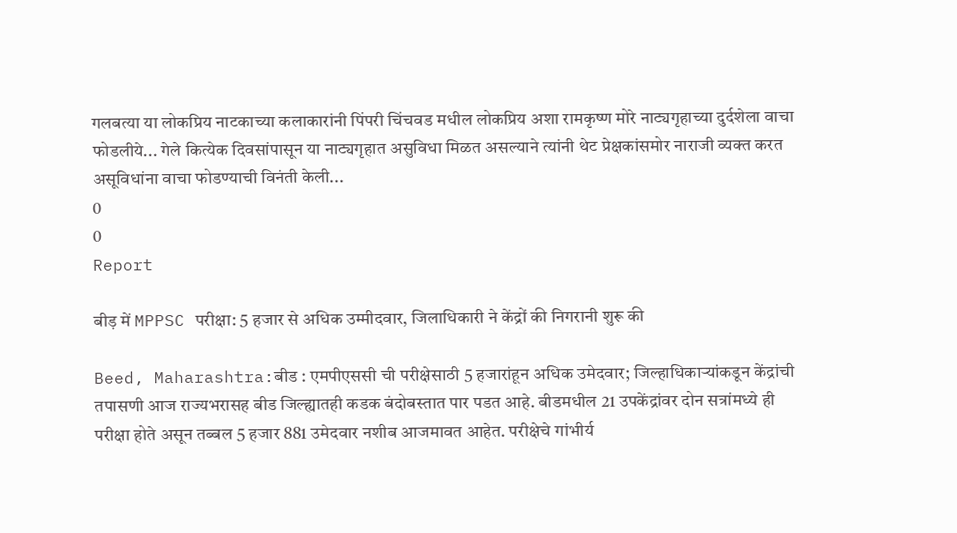गलबत्या या लोकप्रिय नाटकाच्या कलाकारांनी पिंपरी चिंचवड मधील लोकप्रिय अशा रामकृष्ण मोरे नाट्यगृहाच्या दुर्दशेला वाचा फोडलीये... गेले कित्येक दिवसांपासून या नाट्यगृहात असुविधा मिळत असल्याने त्यांनी थेट प्रेक्षकांसमोर नाराजी व्यक्त करत असूविधांना वाचा फोडण्याची विनंती केली...
0
0
Report

बीड़ में MPPSC परीक्षा: 5 हजार से अधिक उम्मीदवार, जिलाधिकारी ने केंद्रों की निगरानी शुरू की

Beed, Maharashtra:बीड : एमपीएससी ची परीक्षेसाठी 5 हजारांहून अधिक उमेदवार; जिल्हाधिकाऱ्यांकडून केंद्रांची तपासणी आज राज्यभरासह बीड जिल्ह्यातही कडक बंदोबस्तात पार पडत आहे. बीडमधील 21 उपकेंद्रांवर दोन सत्रांमध्ये ही परीक्षा होते असून तब्बल 5 हजार 881 उमेदवार नशीब आजमावत आहेत. परीक्षेचे गांभीर्य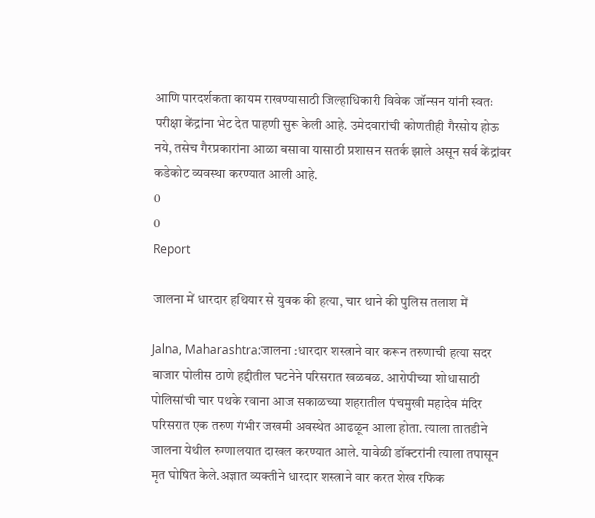आणि पारदर्शकता कायम राखण्यासाठी जिल्हाधिकारी विवेक जॉन्सन यांनी स्वतः परीक्षा केंद्रांना भेट देत पाहणी सुरू केली आहे. उमेदवारांची कोणतीही गैरसोय होऊ नये, तसेच गैरप्रकारांना आळा बसावा यासाठी प्रशासन सतर्क झाले असून सर्व केंद्रांवर कडेकोट व्यवस्था करण्यात आली आहे.
0
0
Report

जालना में धारदार हथियार से युवक की हत्या, चार थाने की पुलिस तलाश में

Jalna, Maharashtra:जालना :धारदार शस्त्राने वार करून तरुणाची हत्या सदर बाजार पोलीस ठाणे हद्दीतील घटनेने परिसरात खळबळ. आरोपीच्या शोधासाठी पोलिसांची चार पथके रवाना आज सकाळच्या शहरातील पंचमुखी महादेव मंदिर परिसरात एक तरुण गंभीर जखमी अवस्थेत आढळून आला होता. त्याला तातडीने जालना येथील रुग्णालयात दाखल करण्यात आले. यावेळी डॉक्टरांनी त्याला तपासून मृत घोषित केले.अज्ञात व्यक्तीने धारदार शस्त्राने वार करत शेख रफिक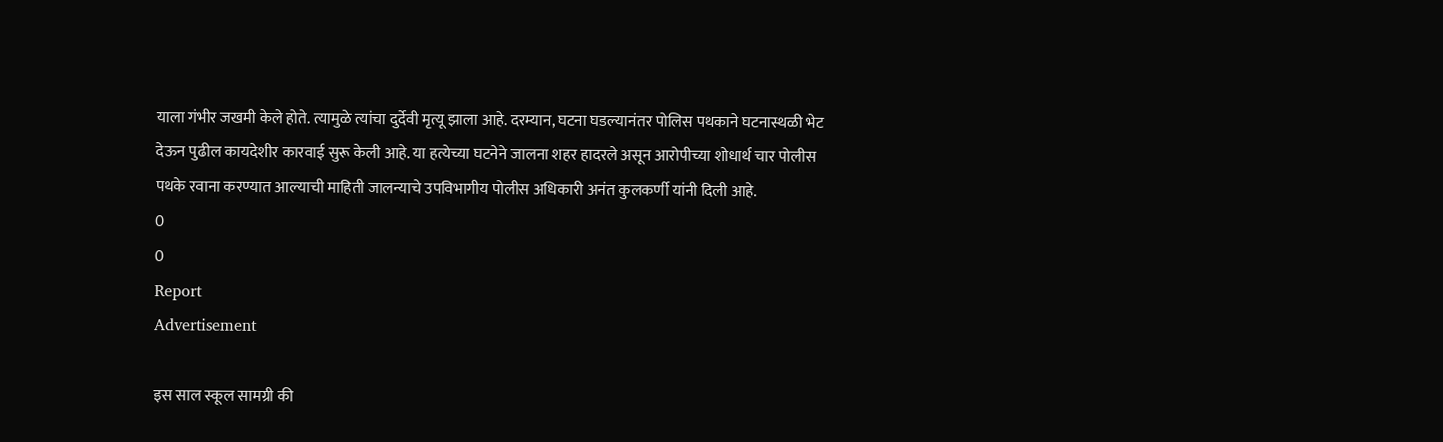याला गंभीर जखमी केले होते. त्यामुळे त्यांचा दुर्देवी मृत्यू झाला आहे. दरम्यान, घटना घडल्यानंतर पोलिस पथकाने घटनास्थळी भेट देऊन पुढील कायदेशीर कारवाई सुरू केली आहे. या हत्येच्या घटनेने जालना शहर हादरले असून आरोपीच्या शोधार्थ चार पोलीस पथके रवाना करण्यात आल्याची माहिती जालन्याचे उपविभागीय पोलीस अधिकारी अनंत कुलकर्णी यांनी दिली आहे.
0
0
Report
Advertisement

इस साल स्कूल सामग्री की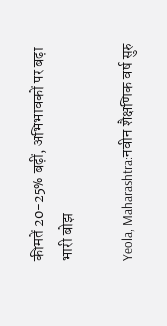कीमतें 20-25% बढ़ीं, अभिभावकों पर बढ़ा भारी बोझ

Yeola, Maharashtra:नवीन शैक्षणिक वर्ष सुरु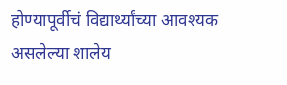होण्यापूर्वीचं विद्यार्थ्यांच्या आवश्यक असलेल्या शालेय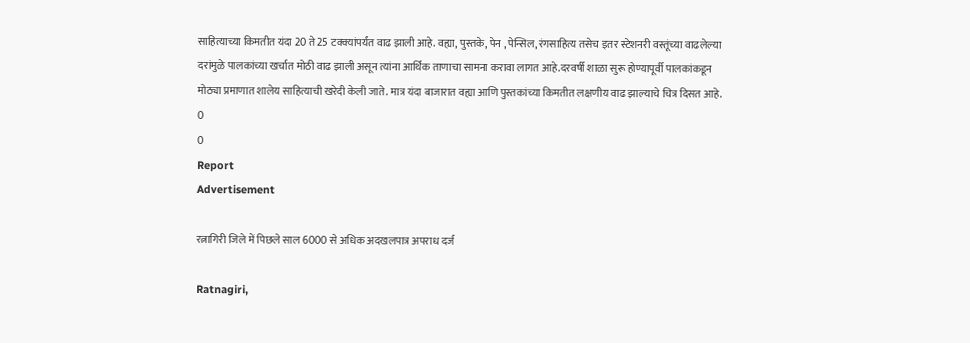साहित्याच्या किमतीत यंदा 20 ते 25 टक्क्यांपर्यंत वाढ झाली आहे. वह्या, पुस्तके, पेन , पेन्सिल, रंगसाहित्य तसेच इतर स्टेशनरी वस्तूंच्या वाढलेल्या दरांमुळे पालकांच्या खर्चात मोठी वाढ झाली असून त्यांना आर्थिक ताणाचा सामना करावा लागत आहे.दरवर्षी शाळा सुरू होण्यापूर्वी पालकांकडून मोठ्या प्रमाणात शालेय साहित्याची खरेदी केली जाते. मात्र यंदा बाजारात वह्या आणि पुस्तकांच्या किमतीत लक्षणीय वाढ झाल्याचे चित्र दिसत आहे.
0
0
Report
Advertisement

रत्नागिरी जिले में पिछले साल 6000 से अधिक अदखलपात्र अपराध दर्ज

Ratnagiri,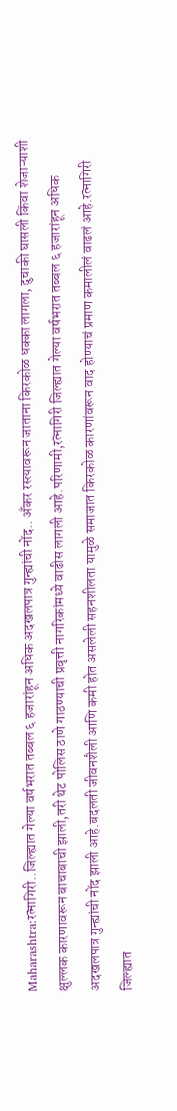Maharashtra:रत्नागिरी..जिल्ह्यात गेल्या वर्षभरात तब्बल ६ हजारांहून अधिक अदखलपात्र गुन्ह्यांची नोंद.. अँकर रस्त्यावरून जाताना किरकोळ धक्का लागला, दुचाकी घासली किंवा शेजाऱ्याशी क्षुल्लक कारणावरून बाचाबाची झाली,तरी थेट पोलिस ठाणे गाठण्याची प्रवृत्ती नागरिकांमध्ये वाढीस लागली आहे.परिणामी,रत्नागिरी जिल्ह्यात गेल्या वर्षभरात तब्बल ६ हजारांहून अधिक अदखलपात्र गुन्ह्यांची नोंद झाली आहे.बदलती जीवनशैली आणि कमी होत असलेली सहनशीलता यामुळे समाजात किरकोळ कारणांवरून वाद होण्याचं प्रमाण कमालीलं वाढलं आहे.रत्नागिरी जिल्ह्यात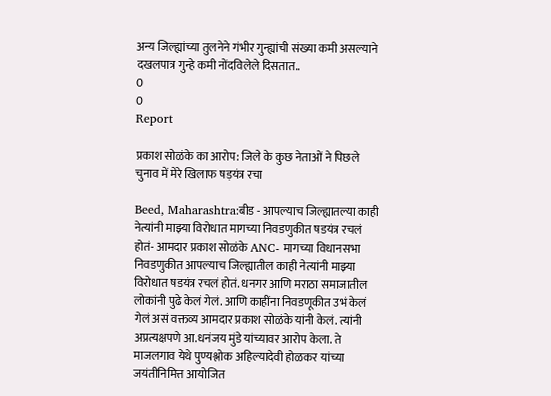अन्य जिल्ह्यांच्या तुलनेने गंभीर गुन्ह्यांची संख्या कमी असल्याने दखलपात्र गुन्हे कमी नोंदविलेले दिसतात..
0
0
Report

प्रकाश सोळंके का आरोप: जिले के कुछ नेताओं ने पिछले चुनाव में मेरे खिलाफ षड़यंत्र रचा

Beed, Maharashtra:बीड - आपल्याच जिल्ह्यातल्या काही नेत्यांनी माझ्या विरोधात मागच्या निवडणुकीत षडयंत्र रचलं होतं- आमदार प्रकाश सोळंके ANC- मागच्या विधानसभा निवडणुकीत आपल्याच जिल्ह्यातील काही नेत्यांनी माझ्या विरोधात षडयंत्र रचलं होतं. धनगर आणि मराठा समाजातील लोकांनी पुढे केलं गेलं. आणि काहींना निवडणूकीत उभं केलं गेलं असं वक्तव्य आमदार प्रकाश सोळंके यांनी केलं. त्यांनी अप्रत्यक्षपणे आ.धनंजय मुंडे यांच्यावर आरोप केला. ते माजलगाव येथे पुण्यश्लोक अहिल्यादेवी होळकर यांच्या जयंतीनिमित्त आयोजित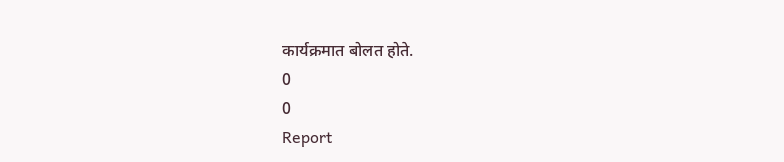कार्यक्रमात बोलत होते.
0
0
Report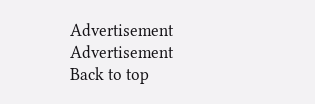Advertisement
Advertisement
Back to top